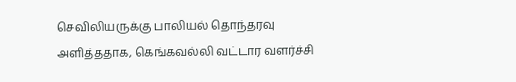செவிலியருக்கு பாலியல் தொந்தரவு அளித்ததாக, கெங்கவல்லி வட்டார வளர்ச்சி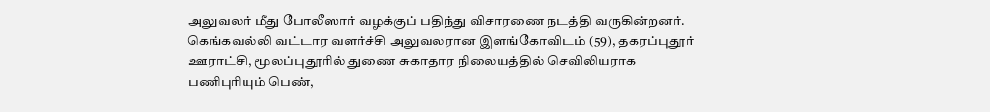அலுவலர் மீது போலீஸார் வழக்குப் பதிந்து விசாரணை நடத்தி வருகின்றனர்.
கெங்கவல்லி வட்டார வளர்ச்சி அலுவலரான இளங்கோவிடம் (59), தகரப்புதூர் ஊராட்சி, மூலப்புதூரில் துணை சுகாதார நிலையத்தில் செவிலியராக பணிபுரியும் பெண்,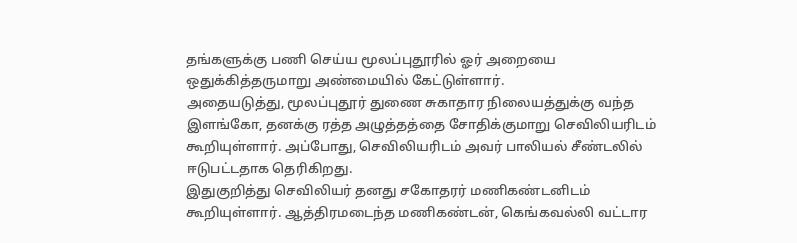தங்களுக்கு பணி செய்ய மூலப்புதூரில் ஓர் அறையை ஒதுக்கித்தருமாறு அண்மையில் கேட்டுள்ளார்.
அதையடுத்து, மூலப்புதூர் துணை சுகாதார நிலையத்துக்கு வந்த இளங்கோ, தனக்கு ரத்த அழுத்தத்தை சோதிக்குமாறு செவிலியரிடம் கூறியுள்ளார். அப்போது, செவிலியரிடம் அவர் பாலியல் சீண்டலில் ஈடுபட்டதாக தெரிகிறது.
இதுகுறித்து செவிலியர் தனது சகோதரர் மணிகண்டனிடம் கூறியுள்ளார். ஆத்திரமடைந்த மணிகண்டன், கெங்கவல்லி வட்டார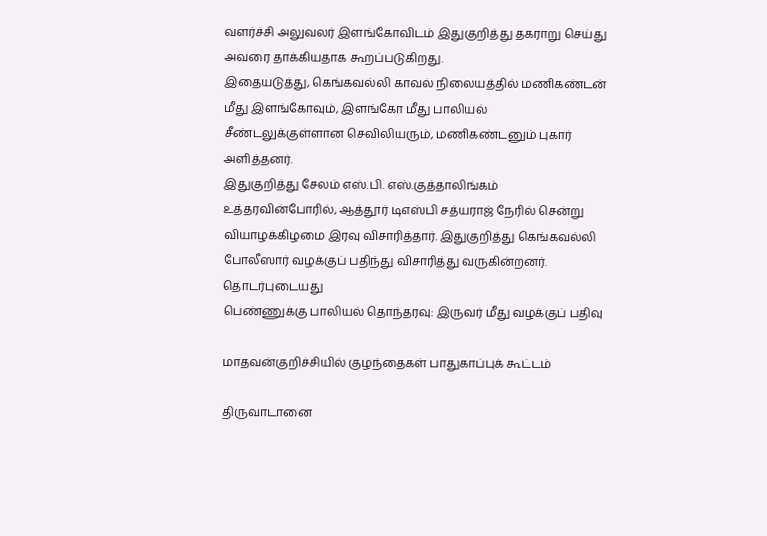வளர்ச்சி அலுவலர் இளங்கோவிடம் இதுகுறித்து தகராறு செய்து அவரை தாக்கியதாக கூறப்படுகிறது.
இதையடுத்து, கெங்கவல்லி காவல் நிலையத்தில் மணிகண்டன் மீது இளங்கோவும், இளங்கோ மீது பாலியல் சீண்டலுக்குள்ளான செவிலியரும், மணிகண்டனும் புகார் அளித்தனர்.
இதுகுறித்து சேலம் எஸ்.பி. எஸ்.குத்தாலிங்கம் உத்தரவின்போரில், ஆத்தூர் டிஎஸ்பி சத்யராஜ் நேரில் சென்று வியாழக்கிழமை இரவு விசாரித்தார். இதுகுறித்து கெங்கவல்லி போலீஸார் வழக்குப் பதிந்து விசாரித்து வருகின்றனர்.
தொடர்புடையது
பெண்ணுக்கு பாலியல் தொந்தரவு: இருவர் மீது வழக்குப் பதிவு

மாதவன்குறிச்சியில் குழந்தைகள் பாதுகாப்புக் கூட்டம்

திருவாடானை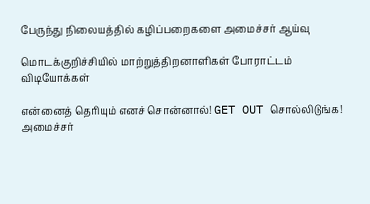பேருந்து நிலையத்தில் கழிப்பறைகளை அமைச்சர் ஆய்வு

மொடக்குறிச்சியில் மாற்றுத்திறனாளிகள் போராட்டம்
விடியோக்கள்

என்னைத் தெரியும் எனச் சொன்னால்! GET OUT சொல்லிடுங்க! அமைச்சர்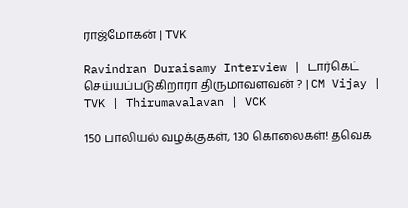ராஜ்மோகன் | TVK

Ravindran Duraisamy Interview | டார்கெட் செய்யப்படுகிறாரா திருமாவளவன் ? | CM Vijay | TVK | Thirumavalavan | VCK

150 பாலியல் வழக்குகள், 130 கொலைகள்! தவெக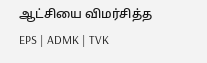ஆட்சியை விமர்சித்த EPS | ADMK | TVK